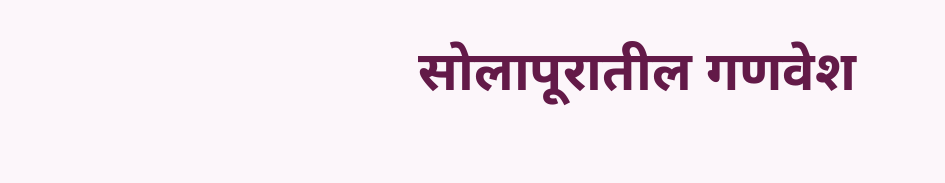सोलापूरातील गणवेश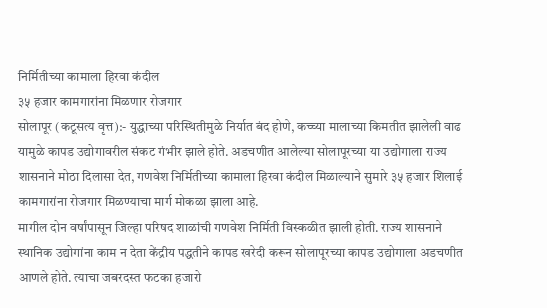निर्मितीच्या कामाला हिरवा कंदील
३५ हजार कामगारांना मिळणार रोजगार
सोलापूर (कटूसत्य वृत्त):- युद्धाच्या परिस्थितीमुळे निर्यात बंद होणे, कच्च्या मालाच्या किमतीत झालेली वाढ यामुळे कापड उद्योगावरील संकट गंभीर झाले होते. अडचणीत आलेल्या सोलापूरच्या या उद्योगाला राज्य शासनाने मोठा दिलासा देत, गणवेश निर्मितीच्या कामाला हिरवा कंदील मिळाल्याने सुमारे ३५ हजार शिलाई कामगारांना रोजगार मिळण्याचा मार्ग मोकळा झाला आहे.
मागील दोन वर्षांपासून जिल्हा परिषद शाळांची गणवेश निर्मिती विस्कळीत झाली होती. राज्य शासनाने स्थानिक उद्योगांना काम न देता केंद्रीय पद्धतीने कापड खरेदी करून सोलापूरच्या कापड उद्योगाला अडचणीत आणले होते. त्याचा जबरदस्त फटका हजारो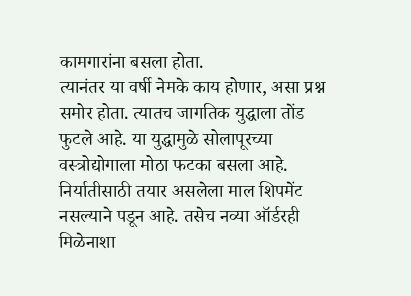कामगारांना बसला होता.
त्यानंतर या वर्षी नेमके काय होणार, असा प्रश्न समोर होता. त्यातच जागतिक युद्धाला तोंड फुटले आहे. या युद्धामुळे सोलापूरच्या वस्त्रोद्योगाला मोठा फटका बसला आहे. निर्यातीसाठी तयार असलेला माल शिपमेंट नसल्याने पडून आहे. तसेच नव्या ऑर्डरही मिळेनाशा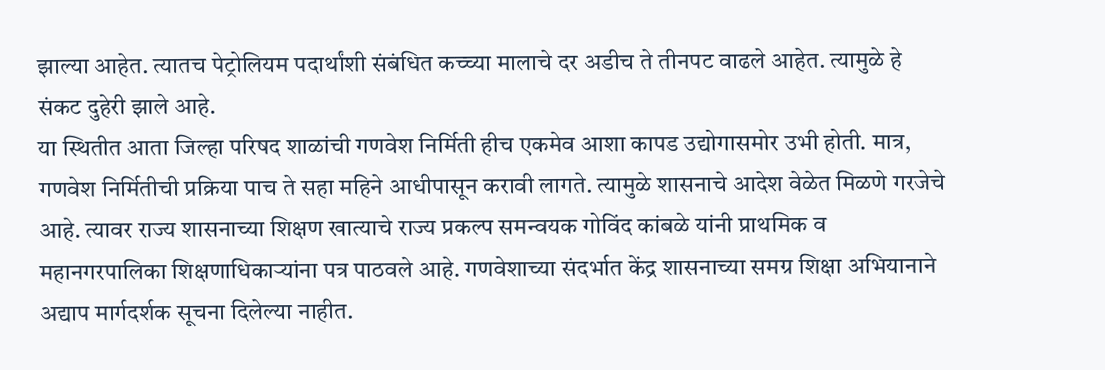झाल्या आहेत. त्यातच पेट्रोलियम पदार्थांशी संबंधित कच्च्या मालाचे दर अडीच ते तीनपट वाढले आहेत. त्यामुळे हे संकट दुहेरी झाले आहे.
या स्थितीत आता जिल्हा परिषद शाळांची गणवेश निर्मिती हीच एकमेव आशा कापड उद्योगासमोर उभी होती. मात्र, गणवेश निर्मितीची प्रक्रिया पाच ते सहा महिने आधीपासून करावी लागते. त्यामुळे शासनाचे आदेश वेळेत मिळणे गरजेचे आहे. त्यावर राज्य शासनाच्या शिक्षण खात्याचे राज्य प्रकल्प समन्वयक गोविंद कांबळे यांनी प्राथमिक व महानगरपालिका शिक्षणाधिकाऱ्यांना पत्र पाठवले आहे. गणवेशाच्या संदर्भात केंद्र शासनाच्या समग्र शिक्षा अभियानाने अद्याप मार्गदर्शक सूचना दिलेल्या नाहीत.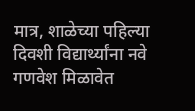मात्र, शाळेच्या पहिल्या दिवशी विद्यार्थ्यांना नवे गणवेश मिळावेत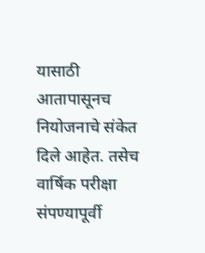यासाठी आतापासूनच नियोजनाचे संकेत दिले आहेत. तसेच वार्षिक परीक्षा संपण्यापूर्वी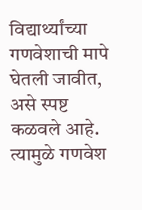विद्यार्थ्यांच्या गणवेशाची मापे घेतली जावीत, असे स्पष्ट कळवले आहे. त्यामुळे गणवेश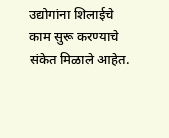उद्योगांना शिलाईचे काम सुरू करण्याचे संकेत मिळाले आहेत.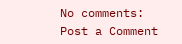No comments:
Post a Comment